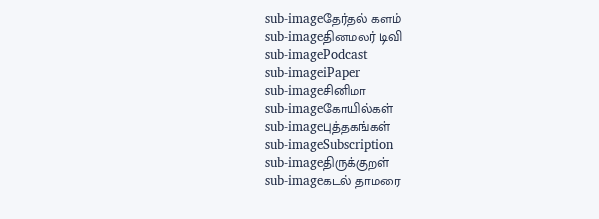sub-imageதேர்தல் களம்
sub-imageதினமலர் டிவி
sub-imagePodcast
sub-imageiPaper
sub-imageசினிமா
sub-imageகோயில்கள்
sub-imageபுத்தகங்கள்
sub-imageSubscription
sub-imageதிருக்குறள்
sub-imageகடல் தாமரை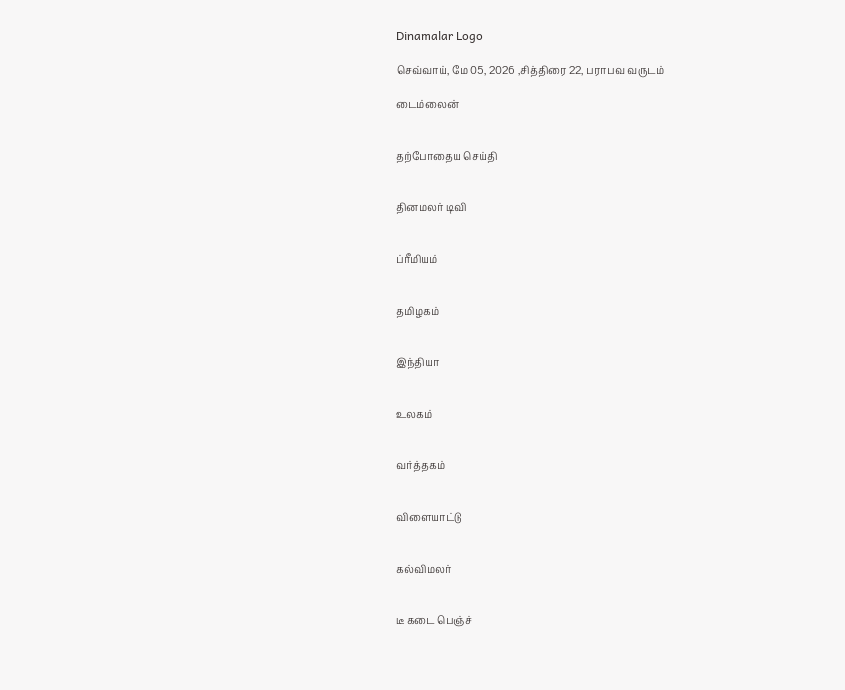Dinamalar Logo

செவ்வாய், மே 05, 2026 ,சித்திரை 22, பராபவ வருடம்

டைம்லைன்


தற்போதைய செய்தி


தினமலர் டிவி


ப்ரீமியம்


தமிழகம்


இந்தியா


உலகம்


வர்த்தகம்


விளையாட்டு


கல்விமலர்


டீ கடை பெஞ்ச்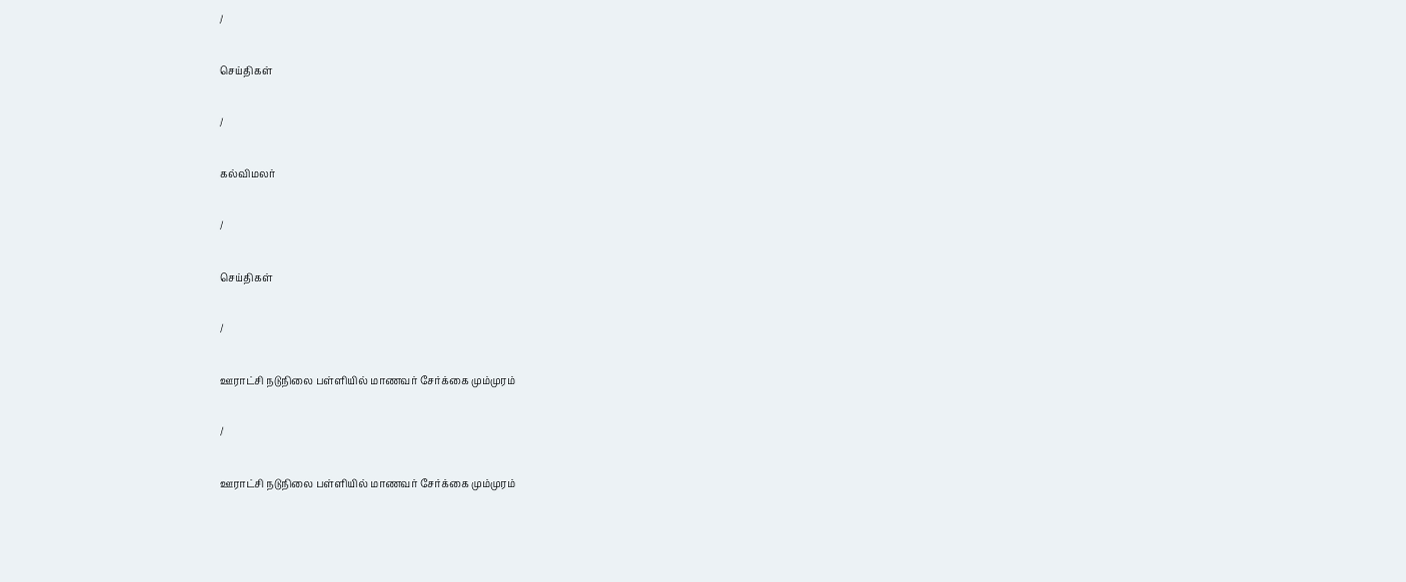/

செய்திகள்

/

கல்விமலர்

/

செய்திகள்

/

ஊராட்சி நடுநிலை பள்ளியில் மாணவர் சேர்க்கை மும்முரம்

/

ஊராட்சி நடுநிலை பள்ளியில் மாணவர் சேர்க்கை மும்முரம்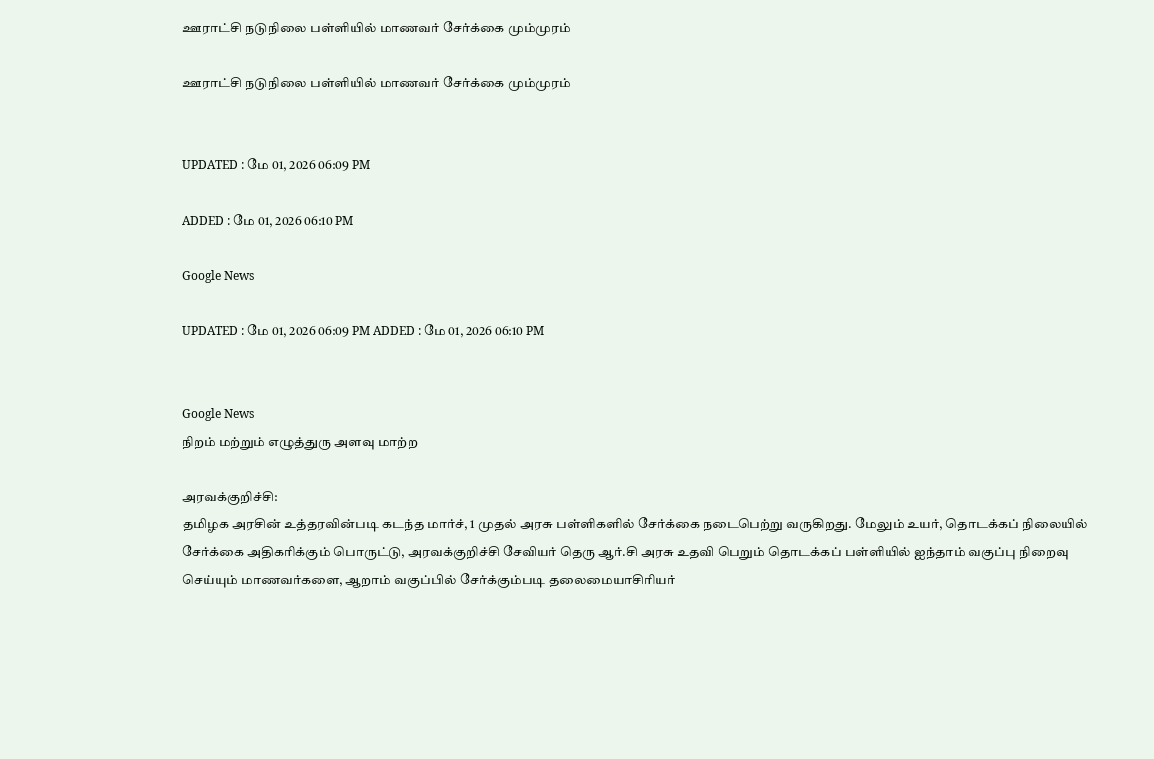ஊராட்சி நடுநிலை பள்ளியில் மாணவர் சேர்க்கை மும்முரம்

ஊராட்சி நடுநிலை பள்ளியில் மாணவர் சேர்க்கை மும்முரம்


UPDATED : மே 01, 2026 06:09 PM

ADDED : மே 01, 2026 06:10 PM

Google News

UPDATED : மே 01, 2026 06:09 PM ADDED : மே 01, 2026 06:10 PM


Google News
நிறம் மற்றும் எழுத்துரு அளவு மாற்ற

அரவக்குறிச்சி:
தமிழக அரசின் உத்தரவின்படி கடந்த மார்ச், 1 முதல் அரசு பள்ளிகளில் சேர்க்கை நடைபெற்று வருகிறது. மேலும் உயர், தொடக்கப் நிலையில் சேர்க்கை அதிகரிக்கும் பொருட்டு, அரவக்குறிச்சி சேவியர் தெரு ஆர்.சி அரசு உதவி பெறும் தொடக்கப் பள்ளியில் ஐந்தாம் வகுப்பு நிறைவு செய்யும் மாணவர்களை, ஆறாம் வகுப்பில் சேர்க்கும்படி தலைமையாசிரியர்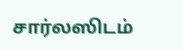சார்லஸிடம்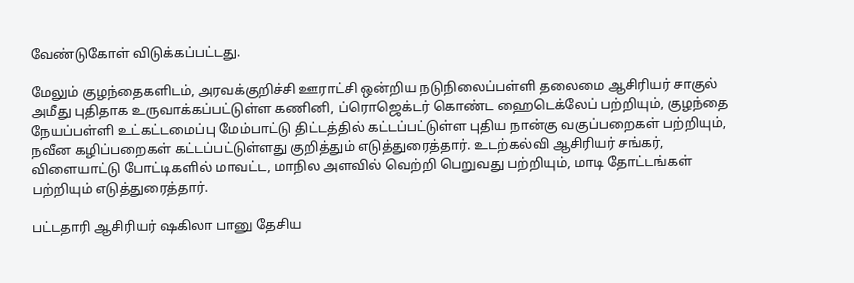வேண்டுகோள் விடுக்கப்பட்டது.

மேலும் குழந்தைகளிடம், அரவக்குறிச்சி ஊராட்சி ஒன்றிய நடுநிலைப்பள்ளி தலைமை ஆசிரியர் சாகுல் அமீது புதிதாக உருவாக்கப்பட்டுள்ள கணினி, ப்ரொஜெக்டர் கொண்ட ஹைடெக்லேப் பற்றியும், குழந்தை நேயப்பள்ளி உட்கட்டமைப்பு மேம்பாட்டு திட்டத்தில் கட்டப்பட்டுள்ள புதிய நான்கு வகுப்பறைகள் பற்றியும், நவீன கழிப்பறைகள் கட்டப்பட்டுள்ளது குறித்தும் எடுத்துரைத்தார். உடற்கல்வி ஆசிரியர் சங்கர், விளையாட்டு போட்டிகளில் மாவட்ட, மாநில அளவில் வெற்றி பெறுவது பற்றியும், மாடி தோட்டங்கள் பற்றியும் எடுத்துரைத்தார்.

பட்டதாரி ஆசிரியர் ஷகிலா பானு தேசிய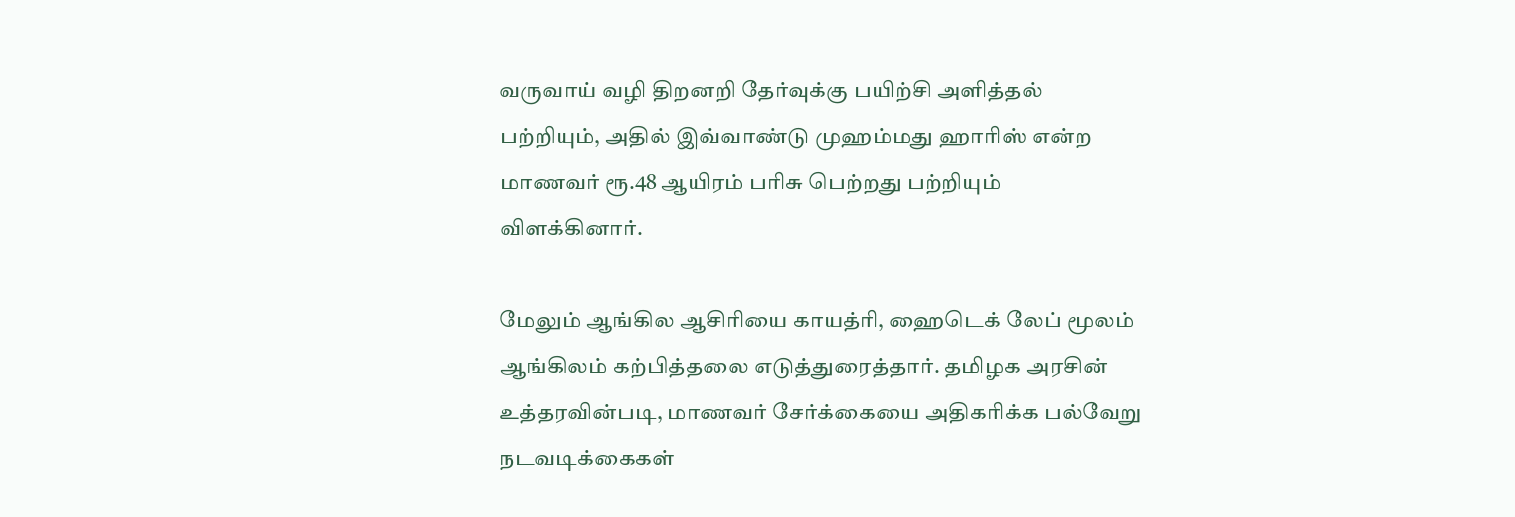வருவாய் வழி திறனறி தேர்வுக்கு பயிற்சி அளித்தல் பற்றியும், அதில் இவ்வாண்டு முஹம்மது ஹாரிஸ் என்ற மாணவர் ரூ.48 ஆயிரம் பரிசு பெற்றது பற்றியும் விளக்கினார்.

மேலும் ஆங்கில ஆசிரியை காயத்ரி, ஹைடெக் லேப் மூலம் ஆங்கிலம் கற்பித்தலை எடுத்துரைத்தார். தமிழக அரசின் உத்தரவின்படி, மாணவர் சேர்க்கையை அதிகரிக்க பல்வேறு நடவடிக்கைகள்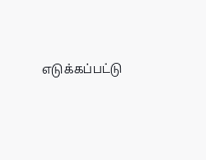எடுக்கப்பட்டு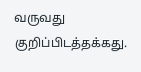வருவது குறிப்பிடத்தக்கது.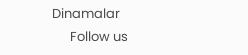Dinamalar
      Follow us